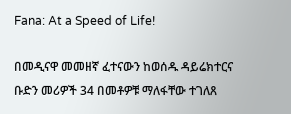Fana: At a Speed of Life!

በመዲናዋ መመዘኛ ፈተናውን ከወሰዱ ዳይሬክተርና ቡድን መሪዎች 34 በመቶዎቹ ማለፋቸው ተገለጸ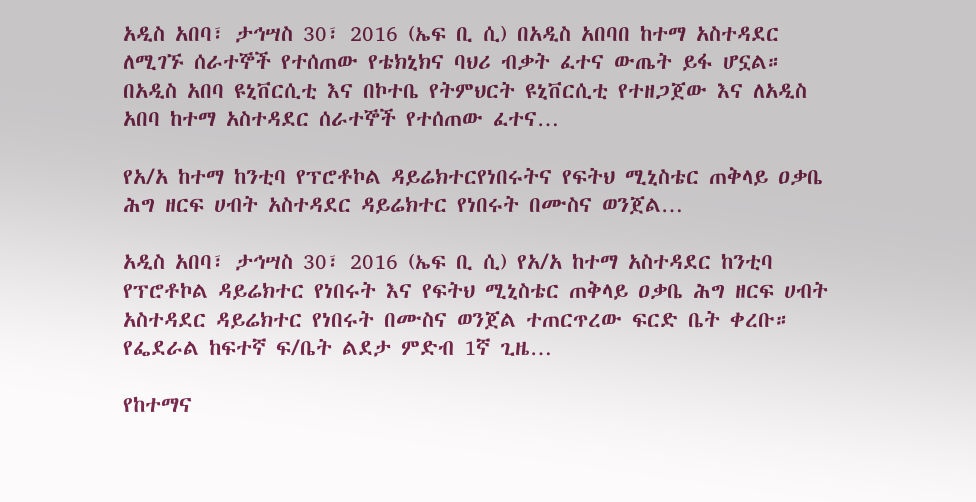አዲስ አበባ፣ ታኅሣስ 30፣ 2016 (ኤፍ ቢ ሲ) በአዲስ አበባበ ከተማ አስተዳደር ለሚገኙ ሰራተኞች የተሰጠው የቴክኒክና ባህሪ ብቃት ፈተና ውጤት ይፋ ሆኗል። በአዲስ አበባ ዩኒቨርሲቲ እና በኮተቤ የትምህርት ዩኒቨርሲቲ የተዘጋጀው እና ለአዲስ አበባ ከተማ አስተዳደር ሰራተኞች የተሰጠው ፈተና…

የአ/አ ከተማ ከንቲባ የፕሮቶኮል ዳይሬክተርየነበሩትና የፍትህ ሚኒስቴር ጠቅላይ ዐቃቤ ሕግ ዘርፍ ሀብት አስተዳደር ዳይሬክተር የነበሩት በሙስና ወንጀል…

አዲስ አበባ፣ ታኅሣስ 30፣ 2016 (ኤፍ ቢ ሲ) የአ/አ ከተማ አስተዳደር ከንቲባ የፕሮቶኮል ዳይሬክተር የነበሩት እና የፍትህ ሚኒስቴር ጠቅላይ ዐቃቤ ሕግ ዘርፍ ሀብት አስተዳደር ዳይሬክተር የነበሩት በሙስና ወንጀል ተጠርጥረው ፍርድ ቤት ቀረቡ። የፌደራል ከፍተኛ ፍ/ቤት ልደታ ምድብ 1ኛ ጊዜ…

የከተማና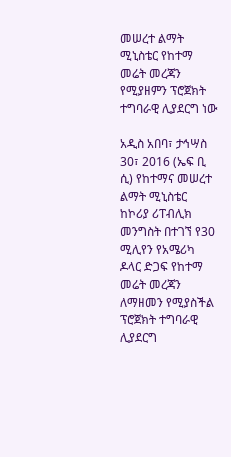መሠረተ ልማት ሚኒስቴር የከተማ መሬት መረጃን የሚያዘምን ፕሮጀክት ተግባራዊ ሊያደርግ ነው

አዲስ አበባ፣ ታኅሣስ 30፣ 2016 (ኤፍ ቢ ሲ) የከተማና መሠረተ ልማት ሚኒስቴር ከኮሪያ ሪፐብሊክ መንግስት በተገኘ የ30 ሚሊየን የአሜሪካ ዶላር ድጋፍ የከተማ መሬት መረጃን ለማዘመን የሚያስችል ፕሮጀክት ተግባራዊ ሊያደርግ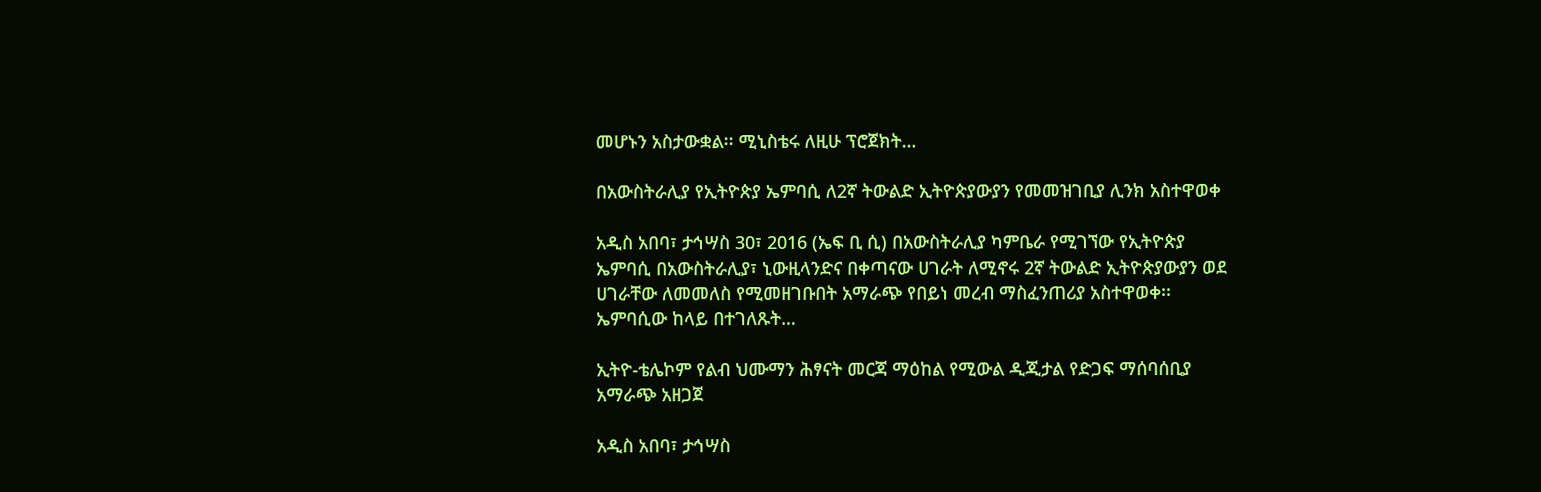መሆኑን አስታውቋል፡፡ ሚኒስቴሩ ለዚሁ ፕሮጀክት…

በአውስትራሊያ የኢትዮጵያ ኤምባሲ ለ2ኛ ትውልድ ኢትዮጵያውያን የመመዝገቢያ ሊንክ አስተዋወቀ

አዲስ አበባ፣ ታኅሣስ 30፣ 2016 (ኤፍ ቢ ሲ) በአውስትራሊያ ካምቤራ የሚገኘው የኢትዮጵያ ኤምባሲ በአውስትራሊያ፣ ኒውዚላንድና በቀጣናው ሀገራት ለሚኖሩ 2ኛ ትውልድ ኢትዮጵያውያን ወደ ሀገራቸው ለመመለስ የሚመዘገቡበት አማራጭ የበይነ መረብ ማስፈንጠሪያ አስተዋወቀ፡፡ ኤምባሲው ከላይ በተገለጹት…

ኢትዮ-ቴሌኮም የልብ ህሙማን ሕፃናት መርጃ ማዕከል የሚውል ዲጂታል የድጋፍ ማሰባሰቢያ አማራጭ አዘጋጀ

አዲስ አበባ፣ ታኅሣስ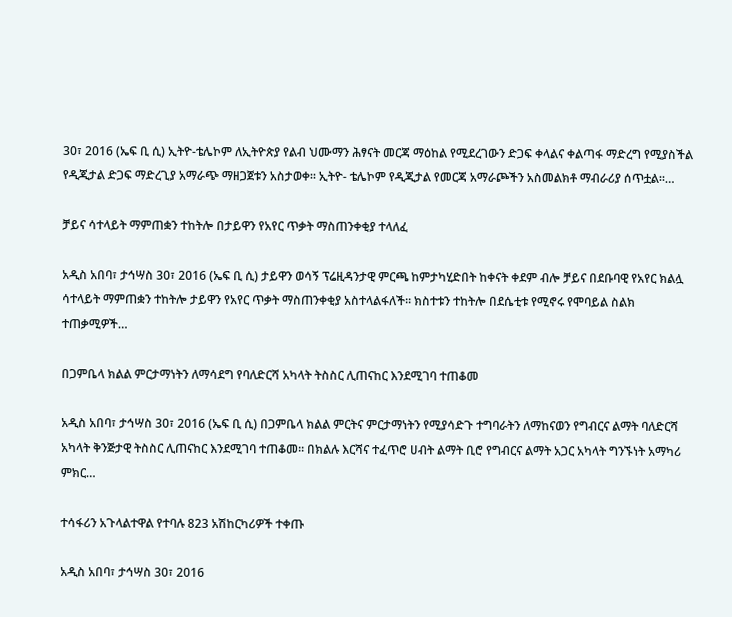30፣ 2016 (ኤፍ ቢ ሲ) ኢትዮ-ቴሌኮም ለኢትዮጵያ የልብ ህሙማን ሕፃናት መርጃ ማዕከል የሚደረገውን ድጋፍ ቀላልና ቀልጣፋ ማድረግ የሚያስችል የዲጂታል ድጋፍ ማድረጊያ አማራጭ ማዘጋጀቱን አስታወቀ። ኢትዮ- ቴሌኮም የዲጂታል የመርጃ አማራጮችን አስመልክቶ ማብራሪያ ሰጥቷል።…

ቻይና ሳተላይት ማምጠቋን ተከትሎ በታይዋን የአየር ጥቃት ማስጠንቀቂያ ተላለፈ

አዲስ አበባ፣ ታኅሣስ 30፣ 2016 (ኤፍ ቢ ሲ) ታይዋን ወሳኝ ፕሬዚዳንታዊ ምርጫ ከምታካሂድበት ከቀናት ቀደም ብሎ ቻይና በደቡባዊ የአየር ክልሏ ሳተላይት ማምጠቋን ተከትሎ ታይዋን የአየር ጥቃት ማስጠንቀቂያ አስተላልፋለች። ክስተቱን ተከትሎ በደሴቲቱ የሚኖሩ የሞባይል ስልክ ተጠቃሚዎች…

በጋምቤላ ክልል ምርታማነትን ለማሳደግ የባለድርሻ አካላት ትስስር ሊጠናከር እንደሚገባ ተጠቆመ

አዲስ አበባ፣ ታኅሣስ 30፣ 2016 (ኤፍ ቢ ሲ) በጋምቤላ ክልል ምርትና ምርታማነትን የሚያሳድጉ ተግባራትን ለማከናወን የግብርና ልማት ባለድርሻ አካላት ቅንጅታዊ ትስስር ሊጠናከር እንደሚገባ ተጠቆመ። በክልሉ እርሻና ተፈጥሮ ሀብት ልማት ቢሮ የግብርና ልማት አጋር አካላት ግንኙነት አማካሪ ምክር…

ተሳፋሪን አጉላልተዋል የተባሉ 823 አሽከርካሪዎች ተቀጡ

አዲስ አበባ፣ ታኅሣስ 30፣ 2016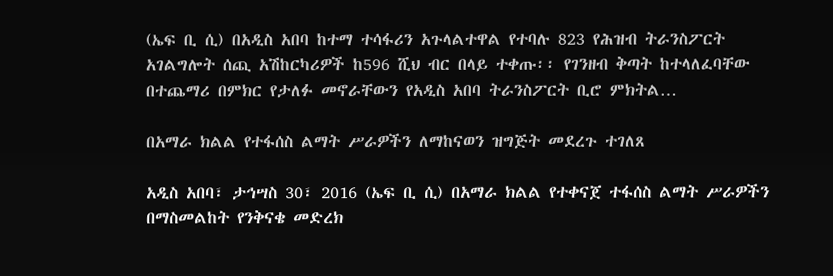(ኤፍ ቢ ሲ) በአዲስ አበባ ከተማ ተሳፋሪን አጉላልተዋል የተባሉ 823 የሕዝብ ትራንስፖርት አገልግሎት ሰጪ አሽከርካሪዎች ከ596 ሺህ ብር በላይ ተቀጡ፡፡ የገንዘብ ቅጣት ከተላለፈባቸው በተጨማሪ በምክር የታለፉ መኖራቸውን የአዲስ አበባ ትራንስፖርት ቢሮ ምክትል…

በአማራ ክልል የተፋሰስ ልማት ሥራዎችን ለማከናወን ዝግጅት መደረጉ ተገለጸ

አዲስ አበባ፣ ታኅሣስ 30፣ 2016 (ኤፍ ቢ ሲ) በአማራ ክልል የተቀናጀ ተፋሰስ ልማት ሥራዎችን በማስመልከት የንቅናቄ መድረክ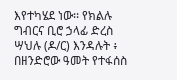እየተካሄደ ነው፡፡ የክልሉ ግብርና ቢሮ ኃላፊ ድረስ ሣህሉ (ዶ/ር) እንዳሉት ፥ በዘንድሮው ዓመት የተፋሰስ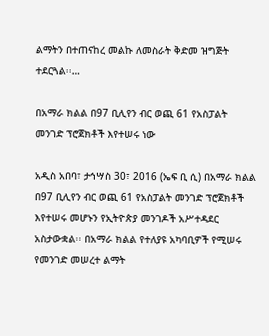ልማትን በተጠናከረ መልኩ ለመስራት ቅድመ ዝግጅት ተደርጓል፡፡…

በአማራ ክልል በ97 ቢሊየን ብር ወጪ 61 የአስፓልት መንገድ ፕሮጀክቶች እየተሠሩ ነው

አዲስ አበባ፣ ታኅሣስ 30፣ 2016 (ኤፍ ቢ ሲ) በአማራ ክልል በ97 ቢሊየን ብር ወጪ 61 የአስፓልት መንገድ ፕሮጀክቶች እየተሠሩ መሆኑን የኢትዮጵያ መንገዶች አሥተዳደር አስታውቋል፡፡ በአማራ ክልል የተለያዩ አካባቢዎች የሚሠሩ የመንገድ መሠረተ ልማት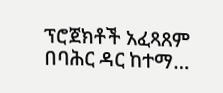ፕሮጀክቶች አፈጻጸም በባሕር ዳር ከተማ…